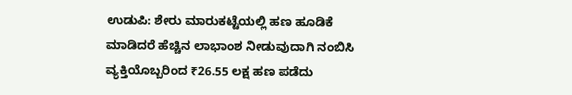ಉಡುಪಿ: ಶೇರು ಮಾರುಕಟ್ಟೆಯಲ್ಲಿ ಹಣ ಹೂಡಿಕೆ ಮಾಡಿದರೆ ಹೆಚ್ಚಿನ ಲಾಭಾಂಶ ನೀಡುವುದಾಗಿ ನಂಬಿಸಿ ವ್ಯಕ್ತಿಯೊಬ್ಬರಿಂದ ₹26.55 ಲಕ್ಷ ಹಣ ಪಡೆದು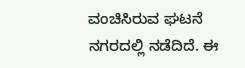ವಂಚಿಸಿರುವ ಘಟನೆ ನಗರದಲ್ಲಿ ನಡೆದಿದೆ. ಈ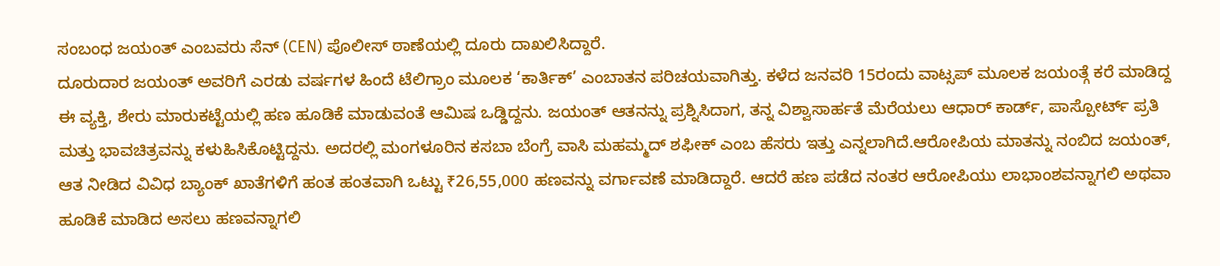ಸಂಬಂಧ ಜಯಂತ್ ಎಂಬವರು ಸೆನ್ (CEN) ಪೊಲೀಸ್ ಠಾಣೆಯಲ್ಲಿ ದೂರು ದಾಖಲಿಸಿದ್ದಾರೆ.
ದೂರುದಾರ ಜಯಂತ್ ಅವರಿಗೆ ಎರಡು ವರ್ಷಗಳ ಹಿಂದೆ ಟೆಲಿಗ್ರಾಂ ಮೂಲಕ ‘ಕಾರ್ತಿಕ್’ ಎಂಬಾತನ ಪರಿಚಯವಾಗಿತ್ತು. ಕಳೆದ ಜನವರಿ 15ರಂದು ವಾಟ್ಸಪ್ ಮೂಲಕ ಜಯಂತ್ಗೆ ಕರೆ ಮಾಡಿದ್ದ ಈ ವ್ಯಕ್ತಿ, ಶೇರು ಮಾರುಕಟ್ಟೆಯಲ್ಲಿ ಹಣ ಹೂಡಿಕೆ ಮಾಡುವಂತೆ ಆಮಿಷ ಒಡ್ಡಿದ್ದನು. ಜಯಂತ್ ಆತನನ್ನು ಪ್ರಶ್ನಿಸಿದಾಗ, ತನ್ನ ವಿಶ್ವಾಸಾರ್ಹತೆ ಮೆರೆಯಲು ಆಧಾರ್ ಕಾರ್ಡ್, ಪಾಸ್ಪೋರ್ಟ್ ಪ್ರತಿ ಮತ್ತು ಭಾವಚಿತ್ರವನ್ನು ಕಳುಹಿಸಿಕೊಟ್ಟಿದ್ದನು. ಅದರಲ್ಲಿ ಮಂಗಳೂರಿನ ಕಸಬಾ ಬೆಂಗ್ರೆ ವಾಸಿ ಮಹಮ್ಮದ್ ಶಫೀಕ್ ಎಂಬ ಹೆಸರು ಇತ್ತು ಎನ್ನಲಾಗಿದೆ.ಆರೋಪಿಯ ಮಾತನ್ನು ನಂಬಿದ ಜಯಂತ್, ಆತ ನೀಡಿದ ವಿವಿಧ ಬ್ಯಾಂಕ್ ಖಾತೆಗಳಿಗೆ ಹಂತ ಹಂತವಾಗಿ ಒಟ್ಟು ₹26,55,000 ಹಣವನ್ನು ವರ್ಗಾವಣೆ ಮಾಡಿದ್ದಾರೆ. ಆದರೆ ಹಣ ಪಡೆದ ನಂತರ ಆರೋಪಿಯು ಲಾಭಾಂಶವನ್ನಾಗಲಿ ಅಥವಾ ಹೂಡಿಕೆ ಮಾಡಿದ ಅಸಲು ಹಣವನ್ನಾಗಲಿ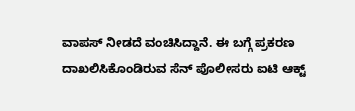ವಾಪಸ್ ನೀಡದೆ ವಂಚಿಸಿದ್ದಾನೆ. ಈ ಬಗ್ಗೆ ಪ್ರಕರಣ ದಾಖಲಿಸಿಕೊಂಡಿರುವ ಸೆನ್ ಪೊಲೀಸರು ಐಟಿ ಆಕ್ಟ್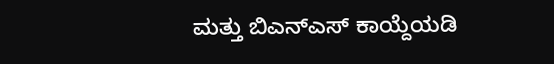ಮತ್ತು ಬಿಎನ್ಎಸ್ ಕಾಯ್ದೆಯಡಿ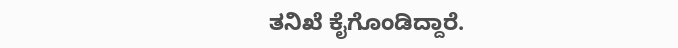ತನಿಖೆ ಕೈಗೊಂಡಿದ್ದಾರೆ.